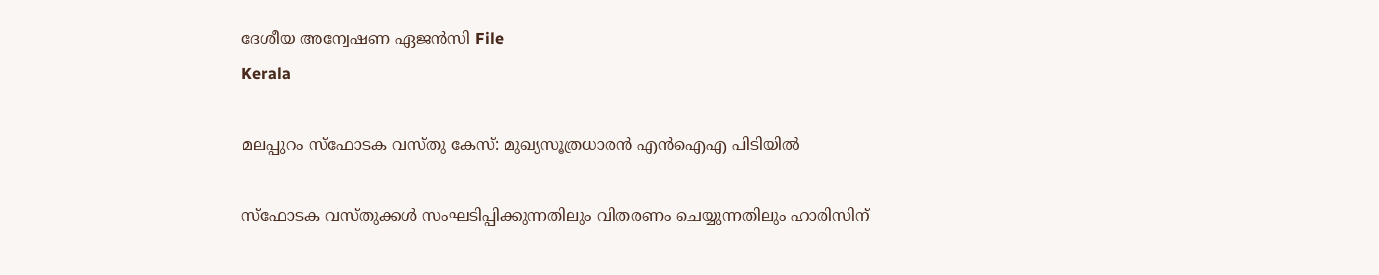ദേശീയ അന്വേഷണ ഏജന്‍സി File
Kerala

മലപ്പുറം സ്‌ഫോടക വസ്തു കേസ്: മുഖ്യസൂത്രധാരന്‍ എന്‍ഐഎ പിടിയില്‍

സ്‌ഫോടക വസ്തുക്കള്‍ സംഘടിപ്പിക്കുന്നതിലും വിതരണം ചെയ്യുന്നതിലും ഹാരിസിന്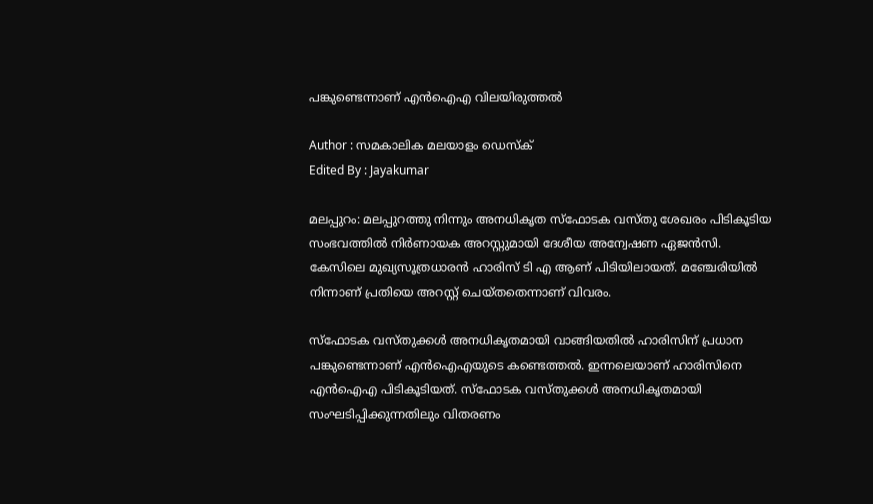പങ്കുണ്ടെന്നാണ് എന്‍ഐഎ വിലയിരുത്തല്‍

Author : സമകാലിക മലയാളം ഡെസ്ക്
Edited By : Jayakumar

മലപ്പുറം: മലപ്പുറത്തു നിന്നും അനധികൃത സ്‌ഫോടക വസ്തു ശേഖരം പിടികൂടിയ സംഭവത്തില്‍ നിര്‍ണായക അറസ്റ്റുമായി ദേശീയ അന്വേഷണ ഏജന്‍സി. കേസിലെ മുഖ്യസൂത്രധാരന്‍ ഹാരിസ് ടി എ ആണ് പിടിയിലായത്. മഞ്ചേരിയില്‍ നിന്നാണ് പ്രതിയെ അറസ്റ്റ് ചെയ്തതെന്നാണ് വിവരം.

സ്‌ഫോടക വസ്തുക്കള്‍ അനധികൃതമായി വാങ്ങിയതില്‍ ഹാരിസിന് പ്രധാന പങ്കുണ്ടെന്നാണ് എന്‍ഐഎയുടെ കണ്ടെത്തല്‍. ഇന്നലെയാണ് ഹാരിസിനെ എന്‍ഐഎ പിടികൂടിയത്. സ്‌ഫോടക വസ്തുക്കള്‍ അനധികൃതമായി സംഘടിപ്പിക്കുന്നതിലും വിതരണം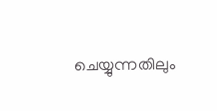ചെയ്യുന്നതിലും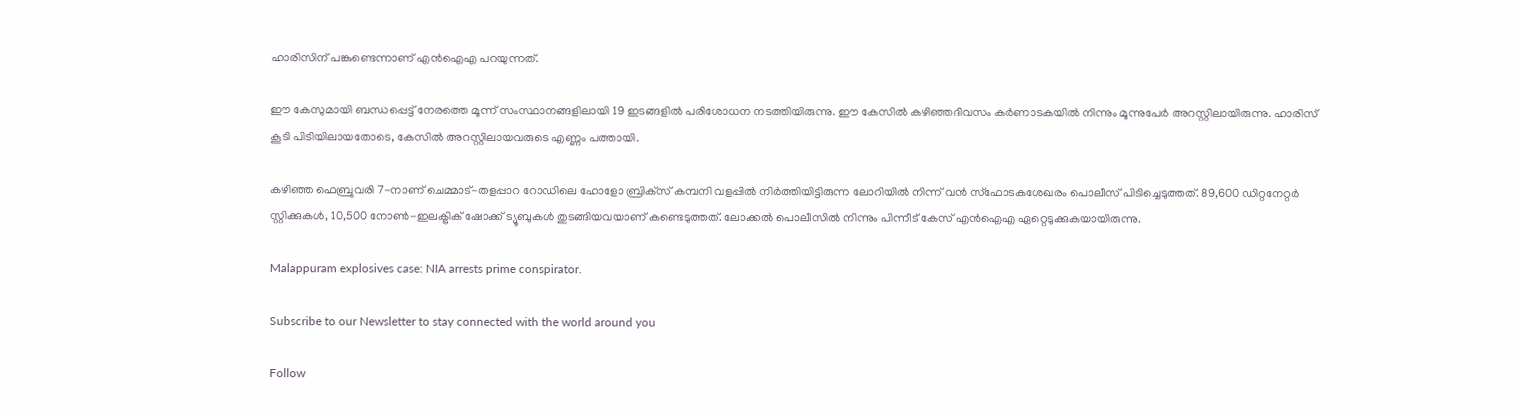ഹാരിസിന് പങ്കുണ്ടെന്നാണ് എന്‍ഐഎ പറയുന്നത്.

ഈ കേസുമായി ബന്ധപ്പെട്ട് നേരത്തെ മൂന്ന് സംസ്ഥാനങ്ങളിലായി 19 ഇടങ്ങളില്‍ പരിശോധന നടത്തിയിരുന്നു. ഈ കേസില്‍ കഴിഞ്ഞദിവസം കര്‍ണാടകയില്‍ നിന്നും മൂന്നുപേര്‍ അറസ്റ്റിലായിരുന്നു. ഹാരിസ് കൂടി പിടിയിലായതോടെ, കേസില്‍ അറസ്റ്റിലായവരുടെ എണ്ണം പത്തായി.

കഴിഞ്ഞ ഫെബ്രുവരി 7-നാണ് ചെമ്മാട്-തളപ്പാറ റോഡിലെ ഹോളോ ബ്രിക്‌സ് കമ്പനി വളപ്പില്‍ നിര്‍ത്തിയിട്ടിരുന്ന ലോറിയില്‍ നിന്ന് വന്‍ സ്‌ഫോടകശേഖരം പൊലീസ് പിടിച്ചെടുത്തത്. 89,600 ഡിറ്റനേറ്റര്‍ സ്റ്റിക്കുകള്‍, 10,500 നോണ്‍-ഇലക്ട്രിക് ഷോക്ക് ട്യൂബുകള്‍ തുടങ്ങിയവയാണ് കണ്ടെടുത്തത്. ലോക്കല്‍ പൊലീസില്‍ നിന്നും പിന്നീട് കേസ് എന്‍ഐഎ ഏറ്റെടുക്കുകയായിരുന്നു.

Malappuram explosives case: NIA arrests prime conspirator.

Subscribe to our Newsletter to stay connected with the world around you

Follow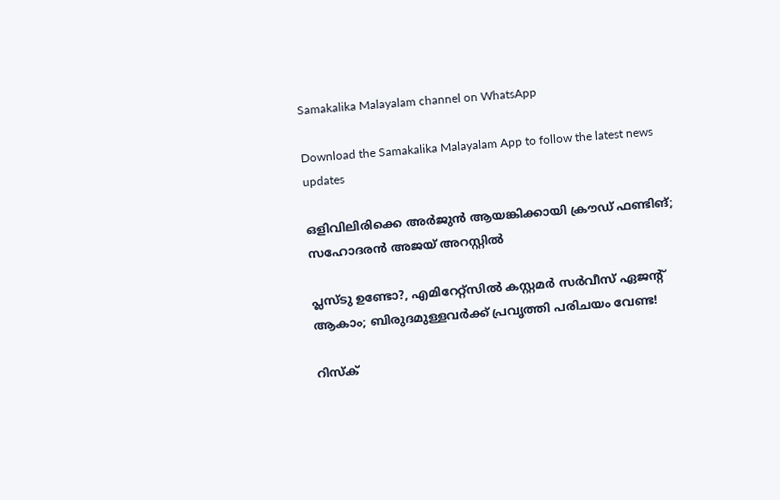Samakalika Malayalam channel on WhatsApp

Download the Samakalika Malayalam App to follow the latest news updates

ഒളിവിലിരിക്കെ അര്‍ജുന്‍ ആയങ്കിക്കായി ക്രൗഡ് ഫണ്ടിങ്; സഹോദരന്‍ അജയ് അറസ്റ്റില്‍

പ്ലസ്ടു ഉണ്ടോ?, എമിറേറ്റ്സിൽ കസ്റ്റമർ സർവീസ് ഏജന്റ് ആകാം; ബിരുദമുള്ളവർക്ക് പ്രവൃത്തി പരിചയം വേണ്ട!

റിസ്‌ക്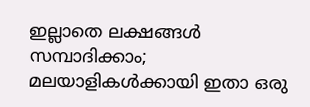ഇല്ലാതെ ലക്ഷങ്ങള്‍ സമ്പാദിക്കാം; മലയാളികള്‍ക്കായി ഇതാ ഒരു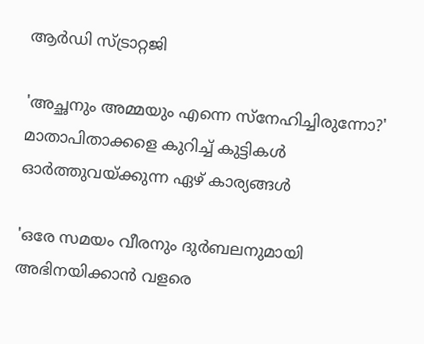ആര്‍ഡി സ്ട്രാറ്റജി

'അച്ഛനും അമ്മയും എന്നെ സ്നേഹിച്ചിരുന്നോ?' മാതാപിതാക്കളെ കുറിച്ച് കുട്ടികൾ ഓർത്തുവയ്ക്കുന്ന ഏഴ് കാര്യങ്ങൾ

'ഒരേ സമയം വീരനും ദുർബലനുമായി അഭിനയിക്കാൻ വളരെ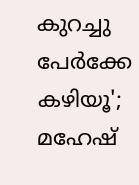കുറച്ചു പേർക്കേ കഴിയൂ'; മഹേഷ്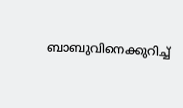ബാബുവിനെക്കുറിച്ച്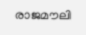രാജമൗലി